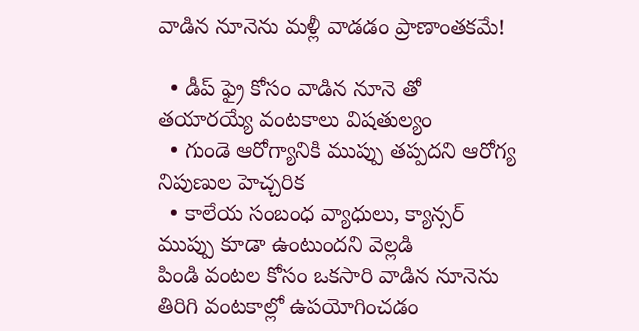వాడిన నూనెను మళ్లీ వాడడం ప్రాణాంతకమే!

  • డీప్ ఫ్రై కోసం వాడిన నూనె తో తయారయ్యే వంటకాలు విషతుల్యం
  • గుండె ఆరోగ్యానికి ముప్పు తప్పదని ఆరోగ్య నిపుణుల హెచ్చరిక
  • కాలేయ సంబంధ వ్యాధులు, క్యాన్సర్ ముప్పు కూడా ఉంటుందని వెల్లడి
పిండి వంటల కోసం ఒకసారి వాడిన నూనెను తిరిగి వంటకాల్లో ఉపయోగించడం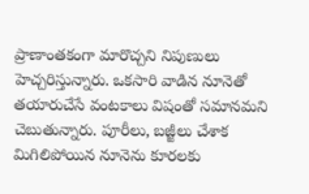ప్రాణాంతకంగా మారొచ్చని నిపుణులు హెచ్చరిస్తున్నారు. ఒకసారి వాడిన నూనెతో తయారుచేసే వంటకాలు విషంతో సమానమని చెబుతున్నారు. పూరీలు, బజ్జీలు చేశాక మిగిలిపోయిన నూనెను కూరలకు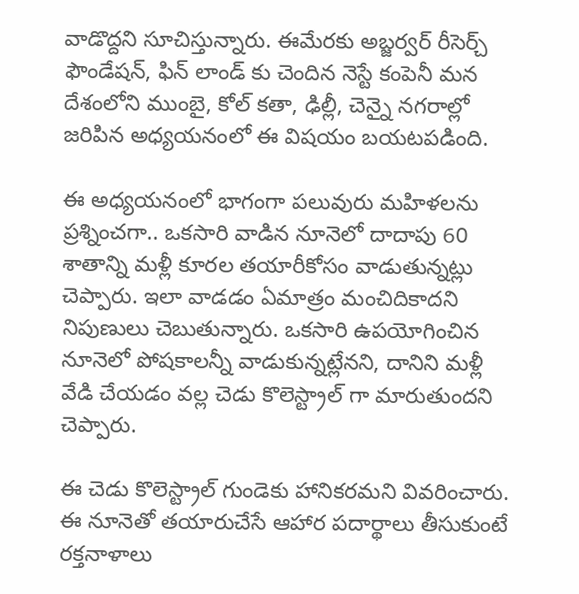వాడొద్దని సూచిస్తున్నారు. ఈమేరకు అబ్జర్వర్ రీసెర్చ్ ఫౌండేషన్, ఫిన్ లాండ్ కు చెందిన నెస్టే కంపెనీ మన దేశంలోని ముంబై, కోల్ కతా, ఢిల్లీ, చెన్నై నగరాల్లో జరిపిన అధ్యయనంలో ఈ విషయం బయటపడింది.

ఈ అధ్యయనంలో భాగంగా పలువురు మహిళలను ప్రశ్నించగా.. ఒకసారి వాడిన నూనెలో దాదాపు 60 శాతాన్ని మళ్లీ కూరల తయారీకోసం వాడుతున్నట్లు చెప్పారు. ఇలా వాడడం ఏమాత్రం మంచిదికాదని నిపుణులు చెబుతున్నారు. ఒకసారి ఉపయోగించిన నూనెలో పోషకాలన్నీ వాడుకున్నట్లేనని, దానిని మళ్లీ వేడి చేయడం వల్ల చెడు కొలెస్ట్రాల్ గా మారుతుందని చెప్పారు.

ఈ చెడు కొలెస్ట్రాల్ గుండెకు హానికరమని వివరించారు. ఈ నూనెతో తయారుచేసే ఆహార పదార్థాలు తీసుకుంటే రక్తనాళాలు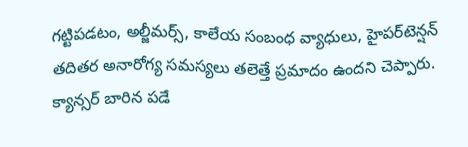గట్టిపడటం, అల్జీమర్స్‌, కాలేయ సంబంధ వ్యాధులు, హైపర్‌టెన్షన్‌ తదితర అనారోగ్య సమస్యలు తలెత్తే ప్రమాదం ఉందని చెప్పారు. క్యాన్సర్ బారిన పడే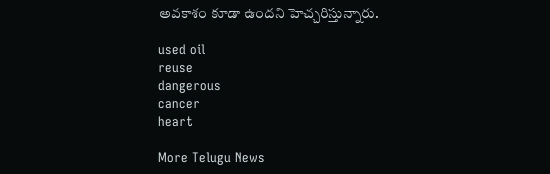అవకాశం కూడా ఉందని హెచ్చరిస్తున్నారు.

used oil
reuse
dangerous
cancer
heart

More Telugu News